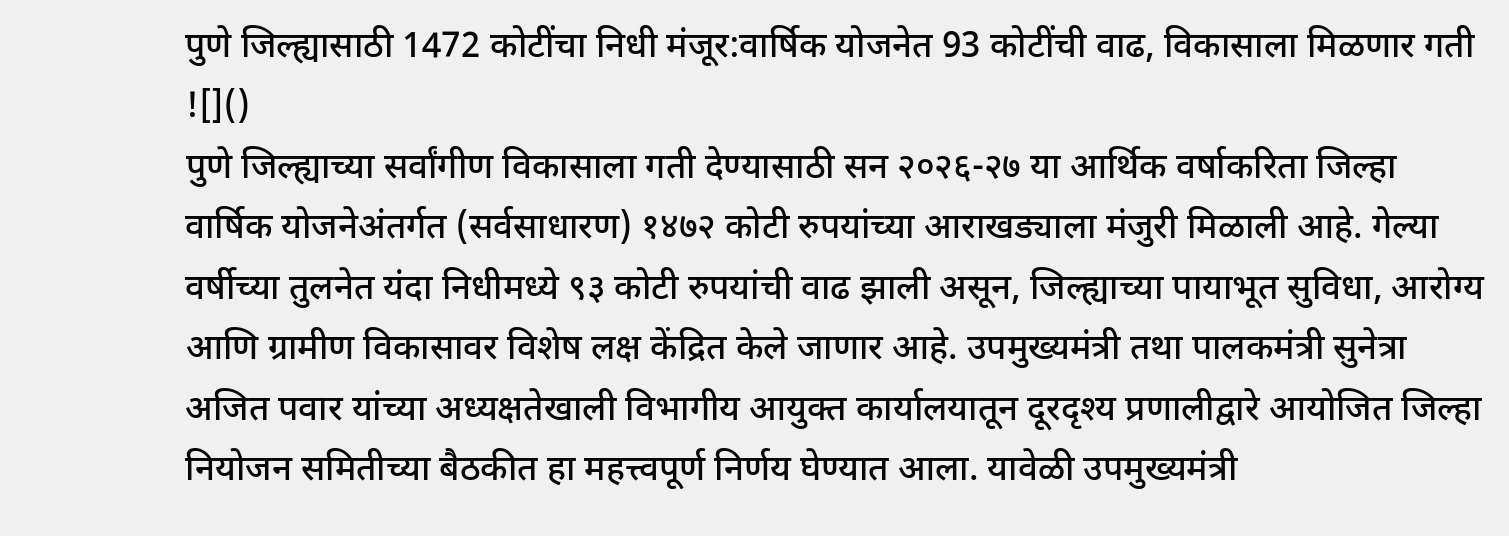पुणे जिल्ह्यासाठी 1472 कोटींचा निधी मंजूर:वार्षिक योजनेत 93 कोटींची वाढ, विकासाला मिळणार गती
![]()
पुणे जिल्ह्याच्या सर्वांगीण विकासाला गती देण्यासाठी सन २०२६-२७ या आर्थिक वर्षाकरिता जिल्हा वार्षिक योजनेअंतर्गत (सर्वसाधारण) १४७२ कोटी रुपयांच्या आराखड्याला मंजुरी मिळाली आहे. गेल्या वर्षीच्या तुलनेत यंदा निधीमध्ये ९३ कोटी रुपयांची वाढ झाली असून, जिल्ह्याच्या पायाभूत सुविधा, आरोग्य आणि ग्रामीण विकासावर विशेष लक्ष केंद्रित केले जाणार आहे. उपमुख्यमंत्री तथा पालकमंत्री सुनेत्रा अजित पवार यांच्या अध्यक्षतेखाली विभागीय आयुक्त कार्यालयातून दूरदृश्य प्रणालीद्वारे आयोजित जिल्हा नियोजन समितीच्या बैठकीत हा महत्त्वपूर्ण निर्णय घेण्यात आला. यावेळी उपमुख्यमंत्री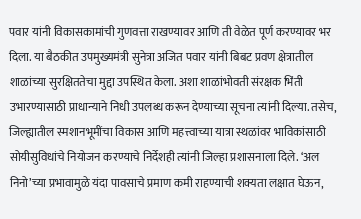पवार यांनी विकासकामांची गुणवत्ता राखण्यावर आणि ती वेळेत पूर्ण करण्यावर भर दिला. या बैठकीत उपमुख्यमंत्री सुनेत्रा अजित पवार यांनी बिबट प्रवण क्षेत्रातील शाळांच्या सुरक्षिततेचा मुद्दा उपस्थित केला. अशा शाळांभोवती संरक्षक भिंती उभारण्यासाठी प्राधान्याने निधी उपलब्ध करून देण्याच्या सूचना त्यांनी दिल्या. तसेच, जिल्ह्यातील स्मशानभूमींचा विकास आणि महत्त्वाच्या यात्रा स्थळांवर भाविकांसाठी सोयीसुविधांचे नियोजन करण्याचे निर्देशही त्यांनी जिल्हा प्रशासनाला दिले. ‘अल निनो’च्या प्रभावामुळे यंदा पावसाचे प्रमाण कमी राहण्याची शक्यता लक्षात घेऊन,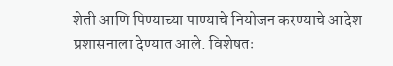शेती आणि पिण्याच्या पाण्याचे नियोजन करण्याचे आदेश प्रशासनाला देण्यात आले. विशेषतः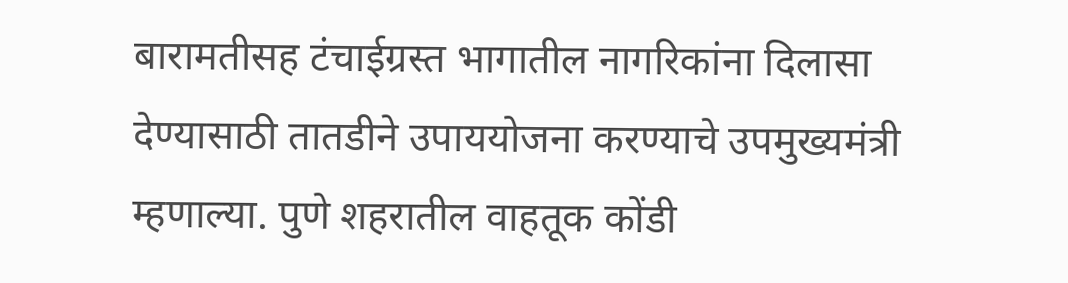बारामतीसह टंचाईग्रस्त भागातील नागरिकांना दिलासा देण्यासाठी तातडीने उपाययोजना करण्याचे उपमुख्यमंत्री म्हणाल्या. पुणे शहरातील वाहतूक कोंडी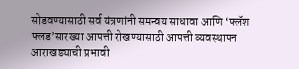सोडवण्यासाठी सर्व यंत्रणांनी समन्वय साधावा आणि ‘फ्लॅश फ्लड’सारख्या आपत्ती रोखण्यासाठी आपत्ती व्यवस्थापन आराखड्याची प्रभावी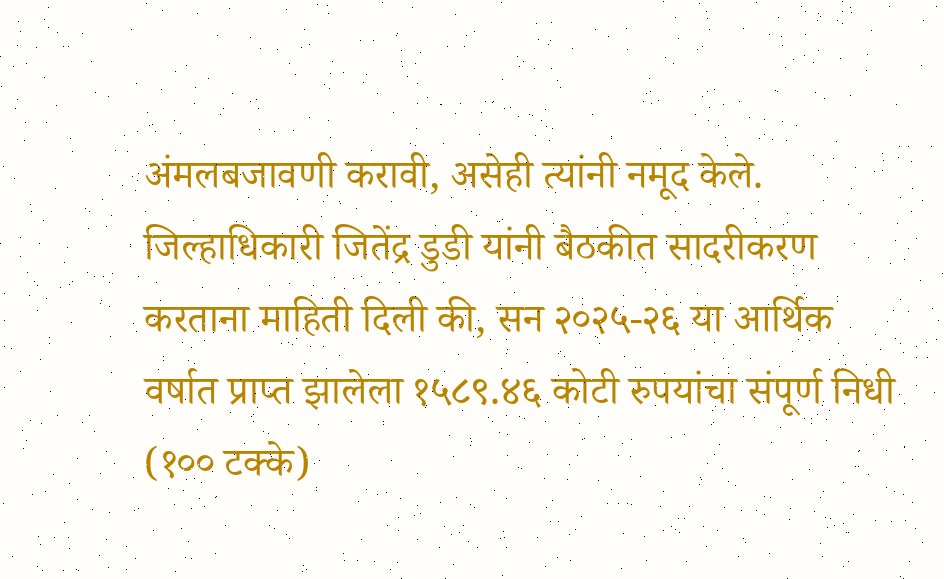अंमलबजावणी करावी, असेही त्यांनी नमूद केले. जिल्हाधिकारी जितेंद्र डुडी यांनी बैठकीत सादरीकरण करताना माहिती दिली की, सन २०२५-२६ या आर्थिक वर्षात प्राप्त झालेला १५८९.४६ कोटी रुपयांचा संपूर्ण निधी (१०० टक्के)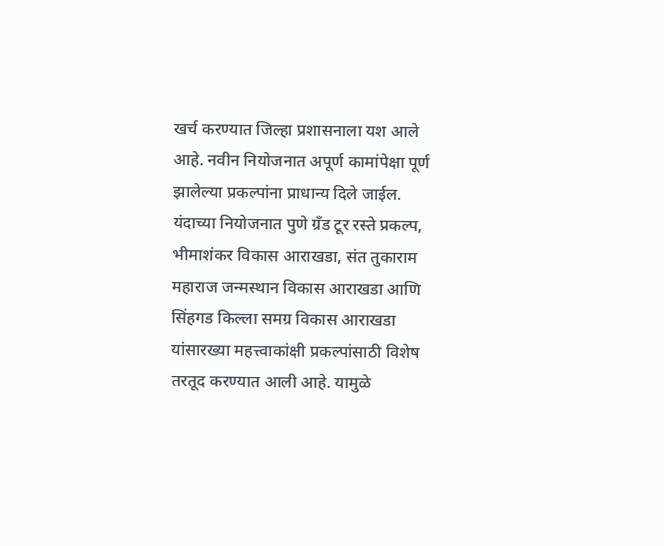खर्च करण्यात जिल्हा प्रशासनाला यश आले आहे. नवीन नियोजनात अपूर्ण कामांपेक्षा पूर्ण झालेल्या प्रकल्पांना प्राधान्य दिले जाईल. यंदाच्या नियोजनात पुणे ग्रॅंड टूर रस्ते प्रकल्प, भीमाशंकर विकास आराखडा, संत तुकाराम महाराज जन्मस्थान विकास आराखडा आणि सिंहगड किल्ला समग्र विकास आराखडा यांसारख्या महत्त्वाकांक्षी प्रकल्पांसाठी विशेष तरतूद करण्यात आली आहे. यामुळे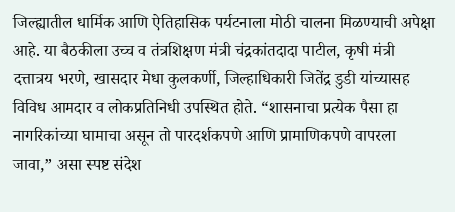जिल्ह्यातील धार्मिक आणि ऐतिहासिक पर्यटनाला मोठी चालना मिळण्याची अपेक्षा आहे. या बैठकीला उच्च व तंत्रशिक्षण मंत्री चंद्रकांतदादा पाटील, कृषी मंत्री दत्तात्रय भरणे, खासदार मेधा कुलकर्णी, जिल्हाधिकारी जितेंद्र डुडी यांच्यासह विविध आमदार व लोकप्रतिनिधी उपस्थित होते. “शासनाचा प्रत्येक पैसा हा नागरिकांच्या घामाचा असून तो पारदर्शकपणे आणि प्रामाणिकपणे वापरला जावा,” असा स्पष्ट संदेश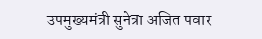उपमुख्यमंत्री सुनेत्रा अजित पवार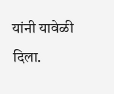यांनी यावेळी दिला.